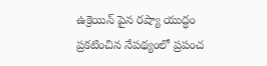ఉక్రెయిన్ పైన రష్యా యుద్ధం ప్రకటించిన నేపథ్యంలో ప్రపంచ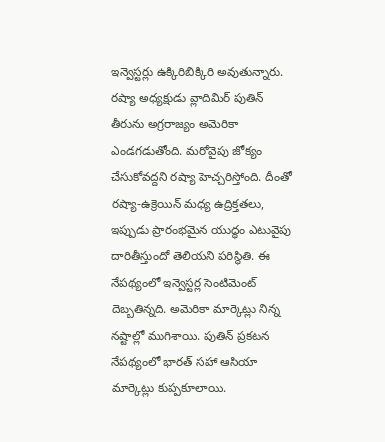ఇన్వెస్టర్లు ఉక్కిరిబిక్కిరి అవుతున్నారు. రష్యా అధ్యక్షుడు వ్లాదిమిర్ పుతిన్ తీరును అగ్రరాజ్యం అమెరికా ఎండగడుతోంది. మరోవైపు జోక్యం చేసుకోవద్దని రష్యా హెచ్చరిస్తోంది. దీంతో రష్యా-ఉక్రెయిన్ మధ్య ఉద్రిక్తతలు, ఇప్పుడు ప్రారంభమైన యుద్ధం ఎటువైపు దారితీస్తుందో తెలియని పరిస్థితి. ఈ నేపథ్యంలో ఇన్వెస్టర్ల సెంటిమెంట్ దెబ్బతిన్నది. అమెరికా మార్కెట్లు నిన్న నష్టాల్లో ముగిశాయి. పుతిన్ ప్రకటన నేపథ్యంలో భారత్ సహా ఆసియా మార్కెట్లు కుప్పకూలాయి.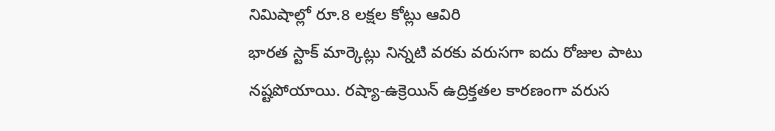నిమిషాల్లో రూ.8 లక్షల కోట్లు ఆవిరి
భారత స్టాక్ మార్కెట్లు నిన్నటి వరకు వరుసగా ఐదు రోజుల పాటు నష్టపోయాయి. రష్యా-ఉక్రెయిన్ ఉద్రిక్తతల కారణంగా వరుస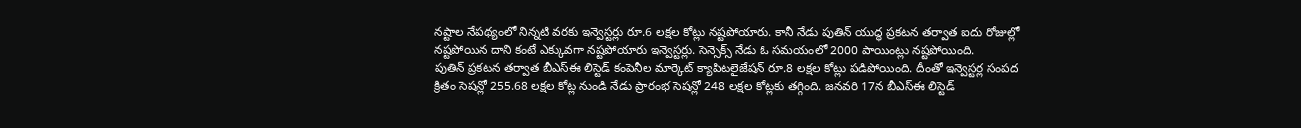నష్టాల నేపథ్యంలో నిన్నటి వరకు ఇన్వెస్టర్లు రూ.6 లక్షల కోట్లు నష్టపోయారు. కానీ నేడు పుతిన్ యుద్ధ ప్రకటన తర్వాత ఐదు రోజుల్లో నష్టపోయిన దాని కంటే ఎక్కువగా నష్టపోయారు ఇన్వెస్టర్లు. సెన్సెక్స్ నేడు ఓ సమయంలో 2000 పాయింట్లు నష్టపోయింది.
పుతిన్ ప్రకటన తర్వాత బీఎస్ఈ లిస్టెడ్ కంపెనీల మార్కెట్ క్యాపిటలైజేషన్ రూ.8 లక్షల కోట్లు పడిపోయింది. దీంతో ఇన్వెస్టర్ల సంపద క్రితం సెషన్లో 255.68 లక్షల కోట్ల నుండి నేడు ప్రారంభ సెషన్లో 248 లక్షల కోట్లకు తగ్గింది. జనవరి 17న బీఎస్ఈ లిస్టెడ్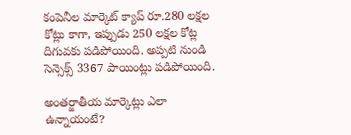కంపెనీల మార్కెట్ క్యాప్ రూ.280 లక్షల కోట్లు కాగా, ఇప్పుడు 250 లక్షల కోట్ల దిగువకు పడిపోయింది. అప్పటి నుండి సెన్సెక్స్ 3367 పాయింట్లు పడిపోయింది.

అంతర్జాతీయ మార్కెట్లు ఎలా ఉన్నాయంటే?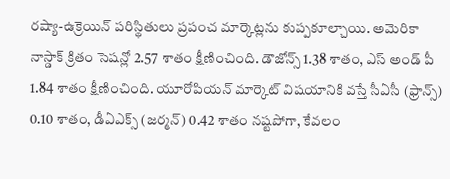రష్యా-ఉక్రెయిన్ పరిస్థితులు ప్రపంచ మార్కెట్లను కుప్పకూల్చాయి. అమెరికా నాస్డాక్ క్రితం సెషన్లో 2.57 శాతం క్షీణించింది. డౌజోన్స్ 1.38 శాతం, ఎస్ అండ్ పీ 1.84 శాతం క్షీణించింది. యూరోపియన్ మార్కెట్ విషయానికి వస్తే సీఏసీ (ఫ్రాన్స్) 0.10 శాతం, డీఏఎక్స్ (జర్మన్) 0.42 శాతం నష్టపోగా, కేవలం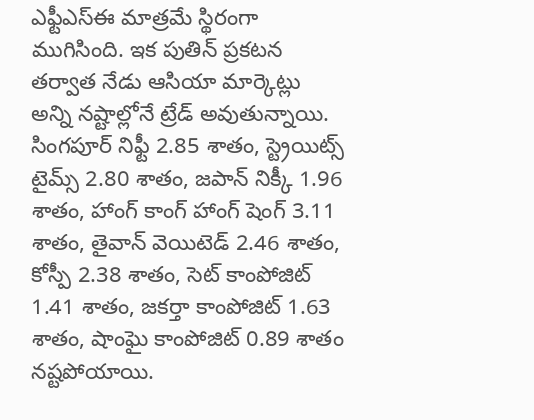ఎఫ్టీఎస్ఈ మాత్రమే స్థిరంగా ముగిసింది. ఇక పుతిన్ ప్రకటన తర్వాత నేడు ఆసియా మార్కెట్లు అన్ని నష్టాల్లోనే ట్రేడ్ అవుతున్నాయి.
సింగపూర్ నిఫ్టీ 2.85 శాతం, స్ట్రెయిట్స్ టైమ్స్ 2.80 శాతం, జపాన్ నిక్కీ 1.96 శాతం, హాంగ్ కాంగ్ హాంగ్ షెంగ్ 3.11 శాతం, తైవాన్ వెయిటెడ్ 2.46 శాతం, కోస్పీ 2.38 శాతం, సెట్ కాంపోజిట్ 1.41 శాతం, జకర్తా కాంపోజిట్ 1.63 శాతం, షాంఘై కాంపోజిట్ 0.89 శాతం నష్టపోయాయి.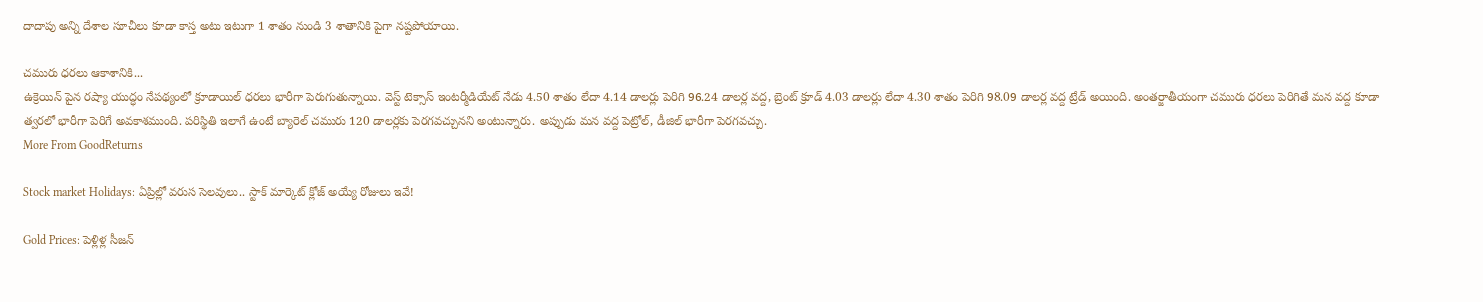దాదాపు అన్ని దేశాల సూచీలు కూడా కాస్త అటు ఇటుగా 1 శాతం నుండి 3 శాతానికి పైగా నష్టపోయాయి.

చమురు ధరలు ఆకాశానికి...
ఉక్రెయిన్ పైన రష్యా యుద్ధం నేపథ్యంలో క్రూడాయిల్ ధరలు భారీగా పెరుగుతున్నాయి. వెస్ట్ టెక్సాస్ ఇంటర్మీడియేట్ నేడు 4.50 శాతం లేదా 4.14 డాలర్లు పెరిగి 96.24 డాలర్ల వద్ద, బ్రెంట్ క్రూడ్ 4.03 డాలర్లు లేదా 4.30 శాతం పెరిగి 98.09 డాలర్ల వద్ద ట్రేడ్ అయింది. అంతర్జాతీయంగా చమురు ధరలు పెరిగితే మన వద్ద కూడా త్వరలో భారీగా పెరిగే అవకాశముంది. పరిస్థితి ఇలాగే ఉంటే బ్యారెల్ చమురు 120 డాలర్లకు పెరగవచ్చునని అంటున్నారు. అప్పుడు మన వద్ద పెట్రోల్, డీజిల్ భారీగా పెరగవచ్చు.
More From GoodReturns

Stock market Holidays: ఏప్రిల్లో వరుస సెలవులు.. స్టాక్ మార్కెట్ క్లోజ్ అయ్యే రోజులు ఇవే!

Gold Prices: పెళ్లిళ్ల సీజన్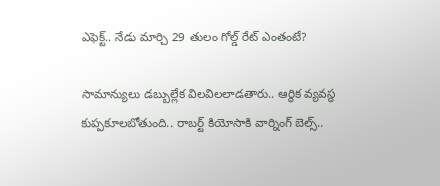ఎఫెక్ట్.. నేడు మార్చి 29 తులం గోల్డ్ రేట్ ఎంతంటే?

సామాన్యులు డబ్బుల్లేక విలవిలలాడతారు.. ఆర్థిక వ్యవస్థ కుప్పకూలబోతుంది.. రాబర్ట్ కియోసాకి వార్నింగ్ బెల్స్..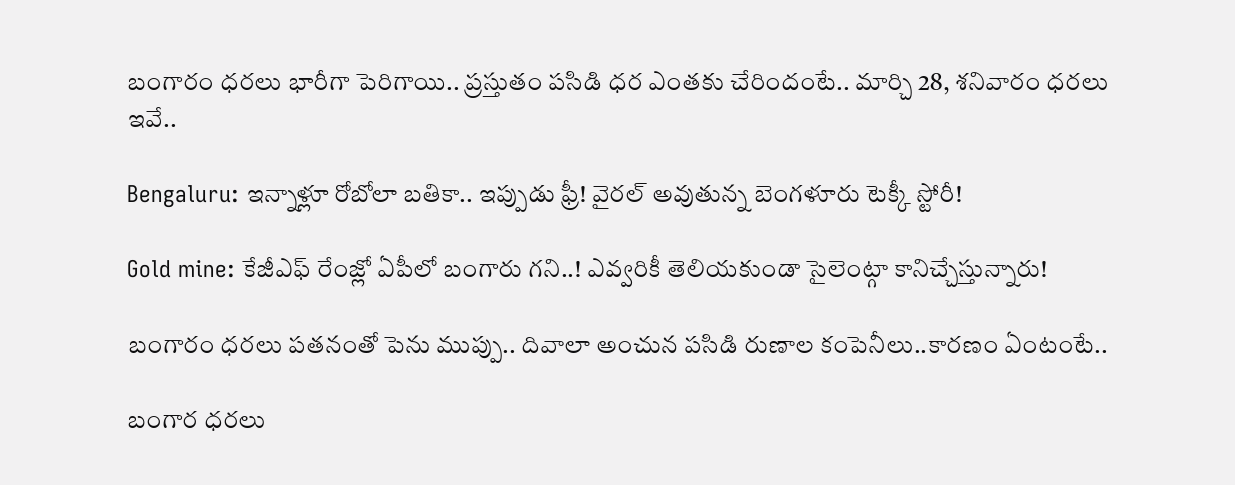బంగారం ధరలు భారీగా పెరిగాయి.. ప్రస్తుతం పసిడి ధర ఎంతకు చేరిందంటే.. మార్చి 28, శనివారం ధరలు ఇవే..

Bengaluru: ఇన్నాళ్లూ రోబోలా బతికా.. ఇప్పుడు ఫ్రీ! వైరల్ అవుతున్న బెంగళూరు టెక్కీ స్టోరీ!

Gold mine: కేజీఎఫ్ రేంజ్లో ఏపీలో బంగారు గని..! ఎవ్వరికీ తెలియకుండా సైలెంట్గా కానిచ్చేస్తున్నారు!

బంగారం ధరలు పతనంతో పెను ముప్పు.. దివాలా అంచున పసిడి రుణాల కంపెనీలు..కారణం ఏంటంటే..

బంగార ధరలు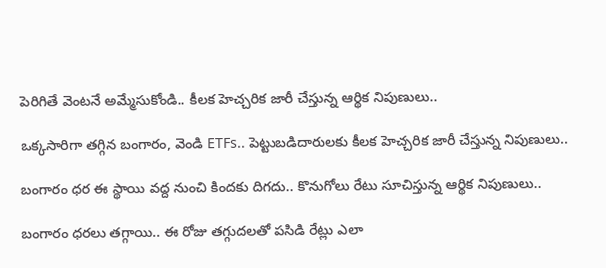పెరిగితే వెంటనే అమ్మేసుకోండి.. కీలక హెచ్చరిక జారీ చేస్తున్న ఆర్థిక నిపుణులు..

ఒక్కసారిగా తగ్గిన బంగారం, వెండి ETFs.. పెట్టుబడిదారులకు కీలక హెచ్చరిక జారీ చేస్తున్న నిపుణులు..

బంగారం ధర ఈ స్థాయి వద్ద నుంచి కిందకు దిగదు.. కొనుగోలు రేటు సూచిస్తున్న ఆర్థిక నిపుణులు..

బంగారం ధరలు తగ్గాయి.. ఈ రోజు తగ్గుదలతో పసిడి రేట్లు ఎలా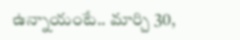ఉన్నాయంటే.. మార్చి 30,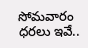సోమవారం ధరలు ఇవే..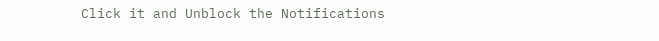Click it and Unblock the Notifications